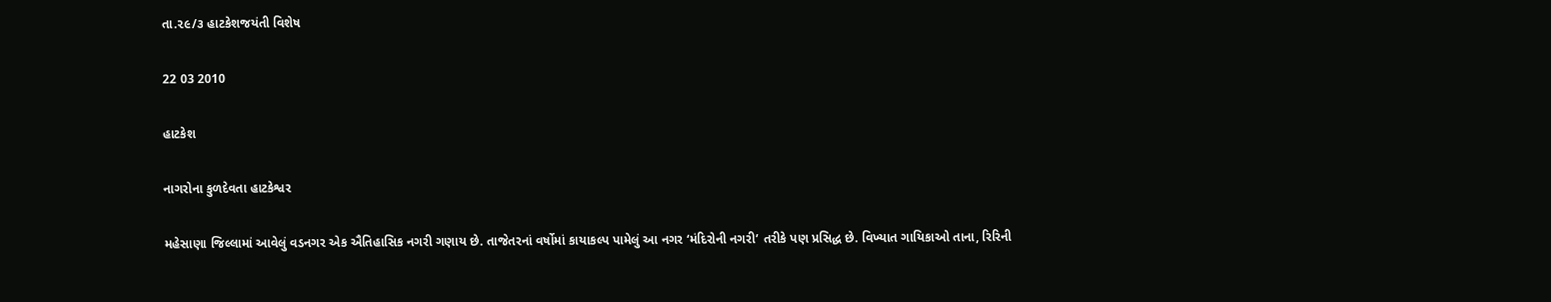તા.૨૯/૩ હાટકેશજયંતી વિશેષ

22 03 2010

હાટકેશ

નાગરોના કુળદેવતા હાટકેશ્વર

મહેસાણા જિલ્લામાં આવેલું વડનગર એક ઐતિહાસિક નગરી ગણાય છે. તાજેતરનાં વર્ષોમાં કાયાકલ્પ પામેલું આ નગર ‘મંદિરોની નગરી’ તરીકે પણ પ્રસિદ્ધ છે. વિખ્યાત ગાયિકાઓ તાના, રિરિની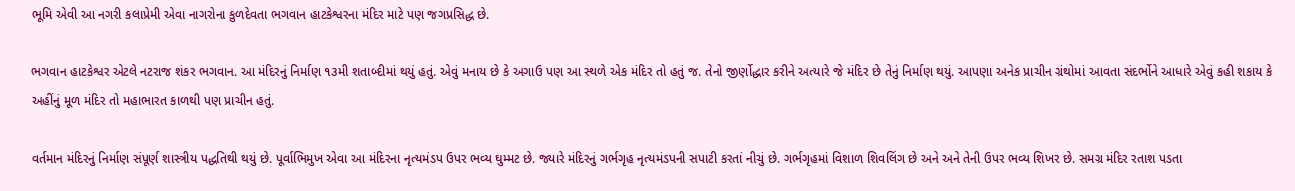ભૂમિ એવી આ નગરી કલાપ્રેમી એવા નાગરોના કુળદેવતા ભગવાન હાટકેશ્વરના મંદિર માટે પણ જગપ્રસિદ્ધ છે.

ભગવાન હાટકેશ્વર એટલે નટરાજ શંકર ભગવાન. આ મંદિરનું નિર્માણ ૧૩મી શતાબ્દીમાં થયું હતું. એવું મનાય છે કે અગાઉ પણ આ સ્થળે એક મંદિર તો હતું જ. તેનો જીર્ણોદ્ધાર કરીને અત્યારે જે મંદિર છે તેનું નિર્માણ થયું. આપણા અનેક પ્રાચીન ગ્રંથોમાં આવતા સંદર્ભોને આધારે એવું કહી શકાય કે અહીંનું મૂળ મંદિર તો મહાભારત કાળથી પણ પ્રાચીન હતું.

વર્તમાન મંદિરનું નિર્માણ સંપૂર્ણ શાસ્ત્રીય પદ્ધતિથી થયું છે. પૂર્વાભિમુખ એવા આ મંદિરના નૃત્યમંડપ ઉપર ભવ્ય ઘુમ્મટ છે. જ્યારે મંદિરનું ગર્ભગૃહ નૃત્યમંડપની સપાટી કરતાં નીચું છે. ગર્ભગૃહમાં વિશાળ શિવલિંગ છે અને અને તેની ઉપર ભવ્ય શિખર છે. સમગ્ર મંદિર રતાશ પડતા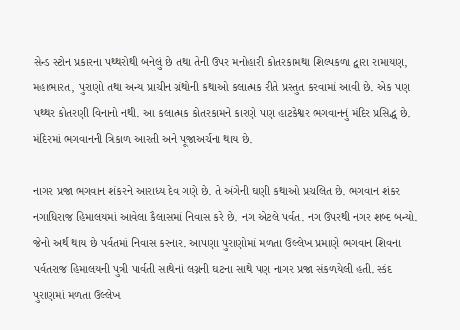સેન્ડ સ્ટોન પ્રકારના પથ્થરોથી બનેલું છે તથા તેની ઉપર મનોહારી કોતરકામથા શિલ્પકળા દ્વારા રામાયણ, મહાભારત, પુરાણો તથા અન્ય પ્રાચીન ગ્રંથોની કથાઓ કલાત્મક રીતે પ્રસ્તુત કરવામાં આવી છે. એક પણ પથ્થર કોતરણી વિનાનો નથી. આ કલાત્મક કોતરકામને કારણે પણ હાટકેશ્વર ભગવાનનું મંદિર પ્રસિદ્ધ છે. મંદિરમાં ભગવાનની ત્રિકાળ આરતી અને પૂજાઅર્ચના થાય છે.

નાગર પ્રજા ભગવાન શંકરને આરાધ્ય દેવ ગણે છે. તે અંગેની ઘણી કથાઓ પ્રચલિત છે. ભગવાન શંકર નગાધિરાજ હિમાલયમાં આવેલા કૈલાસમાં નિવાસ કરે છે. નગ એટલે પર્વત. નગ ઉપરથી નગર શબ્દ બન્યો. જેનો અર્થ થાય છે પર્વતમાં નિવાસ કરનાર. આપણા પુરાણોમાં મળતા ઉલ્લેખ પ્રમાણે ભગવાન શિવના પર્વતરાજ હિમાલયની પુત્રી પાર્વતી સાથેનાં લગ્નની ઘટના સાથે પણ નાગર પ્રજા સંકળયેલી હતી. સ્કંદ પુરાણમાં મળતા ઉલ્લેખ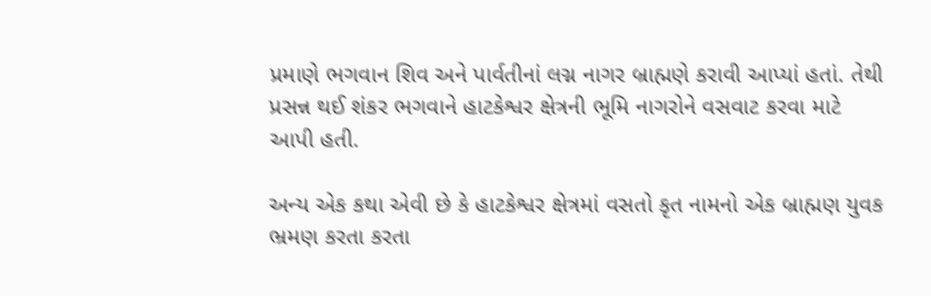પ્રમાણે ભગવાન શિવ અને પાર્વતીનાં લગ્ન નાગર બ્રાહ્મણે કરાવી આપ્યાં હતાં. તેથી પ્રસન્ન થઈ શંકર ભગવાને હાટકેશ્વર ક્ષેત્રની ભૂમિ નાગરોને વસવાટ કરવા માટે આપી હતી.

અન્ય એક કથા એવી છે કે હાટકેશ્વર ક્ષેત્રમાં વસતો કૃત નામનો એક બ્રાહ્મણ યુવક ભ્રમણ કરતા કરતા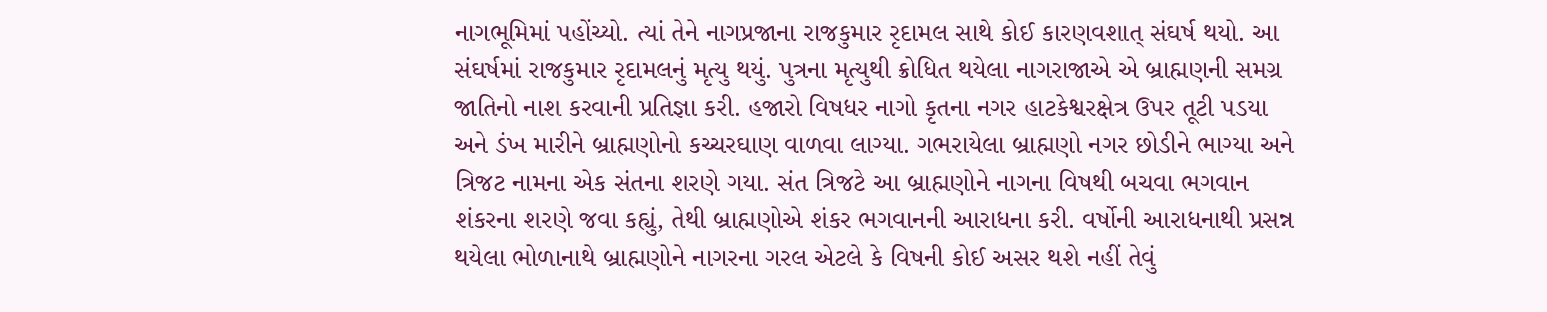નાગભૂમિમાં પહોંચ્યો. ત્યાં તેને નાગપ્રજાના રાજકુમાર રૃદામલ સાથે કોઈ કારણવશાત્ સંઘર્ષ થયો. આ સંઘર્ષમાં રાજકુમાર રૃદામલનું મૃત્યુ થયું. પુત્રના મૃત્યુથી ક્રોધિત થયેલા નાગરાજાએ એ બ્રાહ્મણની સમગ્ર જાતિનો નાશ કરવાની પ્રતિજ્ઞા કરી. હજારો વિષધર નાગો કૃતના નગર હાટકેશ્વરક્ષેત્ર ઉપર તૂટી પડયા અને ડંખ મારીને બ્રાહ્મણોનો કચ્ચરઘાણ વાળવા લાગ્યા. ગભરાયેલા બ્રાહ્મણો નગર છોડીને ભાગ્યા અને ત્રિજટ નામના એક સંતના શરણે ગયા. સંત ત્રિજટે આ બ્રાહ્મણોને નાગના વિષથી બચવા ભગવાન શંકરના શરણે જવા કહ્યું, તેથી બ્રાહ્મણોએ શંકર ભગવાનની આરાધના કરી. વર્ષોની આરાધનાથી પ્રસન્ન થયેલા ભોળાનાથે બ્રાહ્મણોને નાગરના ગરલ એટલે કે વિષની કોઈ અસર થશે નહીં તેવું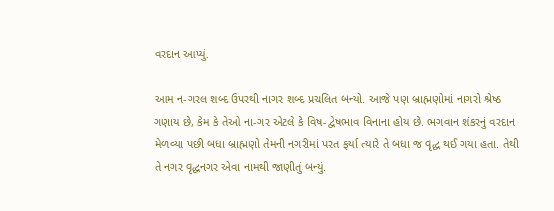વરદાન આપ્યું.

આમ ન-ગરલ શબ્દ ઉપરથી નાગર શબ્દ પ્રચલિત બન્યો. આજે પણ બ્રાહ્મણોમાં નાગરો શ્રેષ્ઠ ગણાય છે, કેમ કે તેઓ ના-ગર એટલે કે વિષ-દ્વેષભાવ વિનાના હોય છે. ભગવાન શંકરનું વરદાન મેળવ્યા પછી બધા બ્રાહ્મણો તેમની નગરીમાં પરત ફર્યા ત્યારે તે બધા જ વૃદ્ધ થઈ ગયા હતા. તેથી તે નગર વૃદ્ધનગર એવા નામથી જાણીતું બન્યું.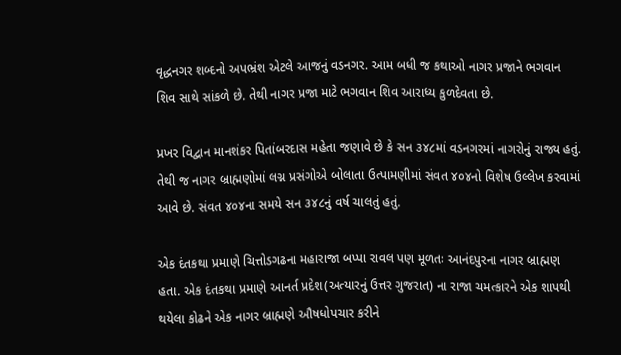વૃદ્ધનગર શબ્દનો અપભ્રંશ એટલે આજનું વડનગર. આમ બધી જ કથાઓ નાગર પ્રજાને ભગવાન શિવ સાથે સાંકળે છે. તેથી નાગર પ્રજા માટે ભગવાન શિવ આરાધ્ય કુળદેવતા છે.

પ્રખર વિદ્વાન માનશંકર પિતાંબરદાસ મહેતા જણાવે છે કે સન ૩૪૮માં વડનગરમાં નાગરોનું રાજ્ય હતું. તેથી જ નાગર બ્રાહ્મણોમાં લગ્ન પ્રસંગોએ બોલાતા ઉત્પામણીમાં સંવત ૪૦૪નો વિશેષ ઉલ્લેખ કરવામાં આવે છે. સંવત ૪૦૪ના સમયે સન ૩૪૮નું વર્ષ ચાલતું હતું.

એક દંતકથા પ્રમાણે ચિત્તોડગઢના મહારાજા બપ્પા રાવલ પણ મૂળતઃ આનંદપુરના નાગર બ્રાહ્મણ હતા. એક દંતકથા પ્રમાણે આનર્ત પ્રદેશ(અત્યારનું ઉત્તર ગુજરાત) ના રાજા ચમત્કારને એક શાપથી થયેલા કોઢને એક નાગર બ્રાહ્મણે ઔષધોપચાર કરીને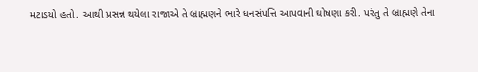મટાડયો હતો. આથી પ્રસન્ન થયેલા રાજાએ તે બ્રાહ્મણને ભારે ધનસંપત્તિ આપવાની ઘોષણા કરી. પરંતુ તે બ્રાહ્મણે તેના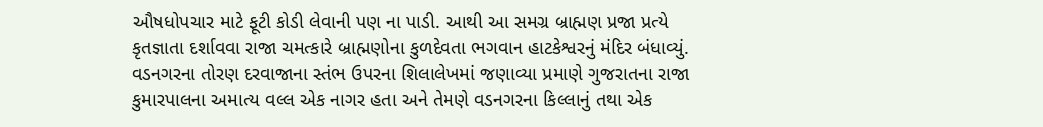ઔષધોપચાર માટે ફૂટી કોડી લેવાની પણ ના પાડી. આથી આ સમગ્ર બ્રાહ્મણ પ્રજા પ્રત્યે કૃતજ્ઞાતા દર્શાવવા રાજા ચમત્કારે બ્રાહ્મણોના કુળદેવતા ભગવાન હાટકેશ્વરનું મંદિર બંધાવ્યું. વડનગરના તોરણ દરવાજાના સ્તંભ ઉપરના શિલાલેખમાં જણાવ્યા પ્રમાણે ગુજરાતના રાજા કુમારપાલના અમાત્ય વલ્લ એક નાગર હતા અને તેમણે વડનગરના કિલ્લાનું તથા એક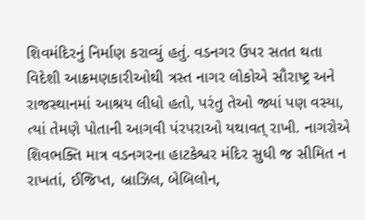શિવમંદિરનું નિર્માણ કરાવ્યું હતું. વડનગર ઉપર સતત થતા વિદેશી આક્રમણકારીઓથી ત્રસ્ત નાગર લોકોએ સૌરાષ્ટ્ર અને રાજસ્થાનમાં આશ્રય લીધો હતો, પરંતુ તેઓ જ્યાં પણ વસ્યા, ત્યાં તેમણે પોતાની આગવી પંરપરાઓ યથાવત્ રાખી. નાગરોએ શિવભક્તિ માત્ર વડનગરના હાટકેશ્વર મંદિર સુધી જ સીમિત ન રાખતાં, ઈજિપ્ત, બ્રાઝિલ, બેબિલોન,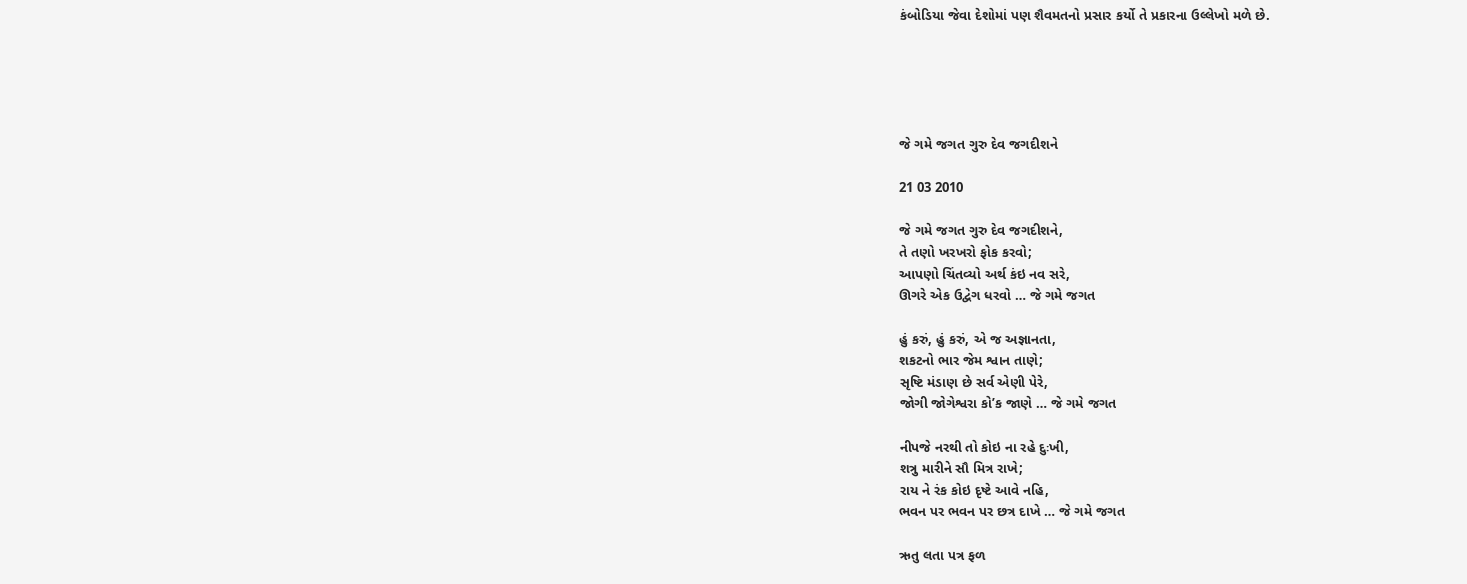કંબોડિયા જેવા દેશોમાં પણ શૈવમતનો પ્રસાર કર્યો તે પ્રકારના ઉલ્લેખો મળે છે.





જે ગમે જગત ગુરુ દેવ જગદીશને

21 03 2010

જે ગમે જગત ગુરુ દેવ જગદીશને,
તે તણો ખરખરો ફોક કરવો;
આપણો ચિંતવ્યો અર્થ કંઇ નવ સરે,
ઊગરે એક ઉદ્વેગ ધરવો … જે ગમે જગત

હું કરું, હું કરું, એ જ અજ્ઞાનતા,
શકટનો ભાર જેમ શ્વાન તાણે;
સૃષ્ટિ મંડાણ છે સર્વ એણી પેરે,
જોગી જોગેશ્વરા કો’ક જાણે … જે ગમે જગત

નીપજે નરથી તો કોઇ ના રહે દુઃખી,
શત્રુ મારીને સૌ મિત્ર રાખે;
રાય ને રંક કોઇ દૃષ્ટે આવે નહિ,
ભવન પર ભવન પર છત્ર દાખે … જે ગમે જગત

ઋતુ લતા પત્ર ફળ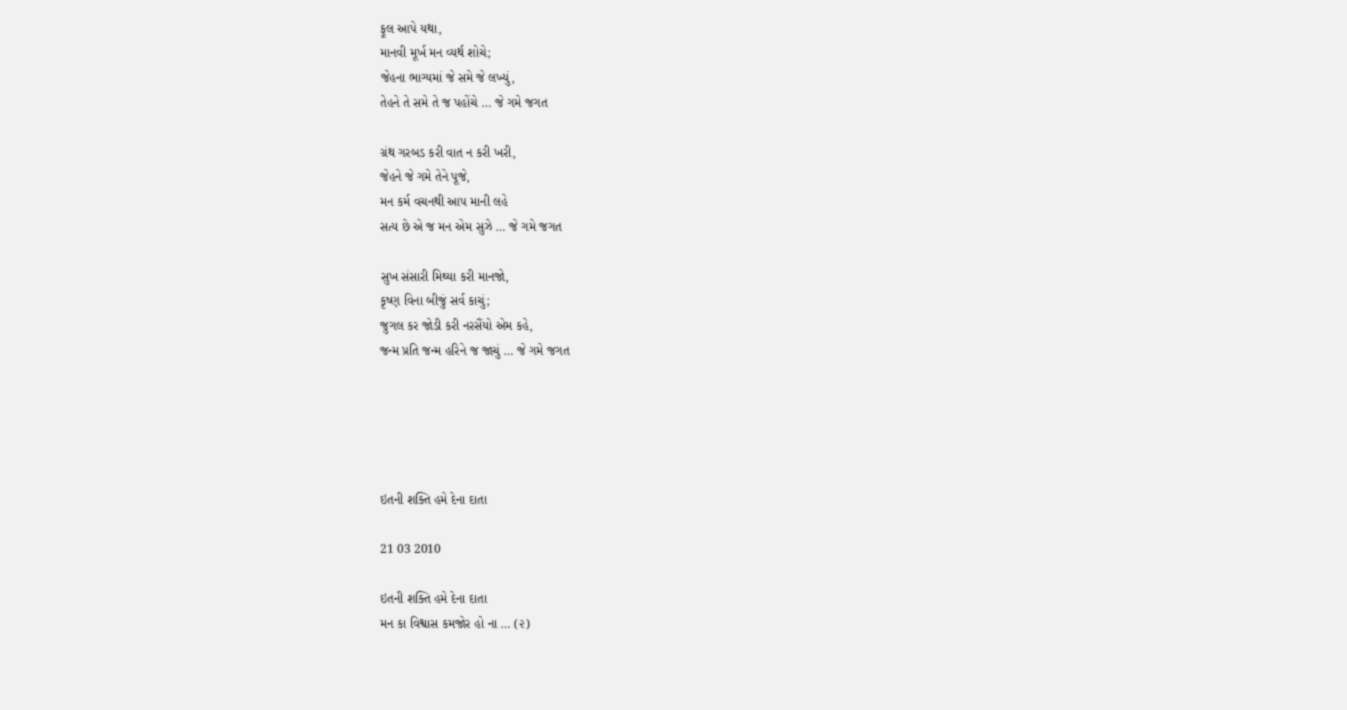ફૂલ આપે યથા,
માનવી મૂર્ખ મન વ્યર્થ શોચે;
જેહના ભાગ્યમાં જે સમે જે લખ્યું,
તેહને તે સમે તે જ પહોંચે … જે ગમે જગત

ગ્રંથ ગરબડ કરી વાત ન કરી ખરી,
જેહને જે ગમે તેને પૂજે,
મન કર્મ વચનથી આપ માની લહે
સત્ય છે એ જ મન એમ સુઝે … જે ગમે જગત

સુખ સંસારી મિથ્યા કરી માનજો,
કૃષ્ણ વિના બીજું સર્વ કાચું;
જુગલ કર જોડી કરી નરસૈંયો એમ કહે,
જન્મ પ્રતિ જન્મ હરિને જ જાચું … જે ગમે જગત





ઇતની શક્તિ હમે દેના દાતા

21 03 2010

ઇતની શક્તિ હમે દેના દાતા
મન કા વિશ્વાસ કમજોર હો ના … (૨)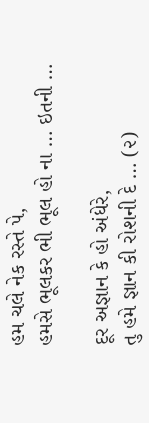હમ ચલે નેક રસ્તે પે,
હમસે ભૂલકર ભી ભૂલ હો ના … ઇતની …

દૂર અજ્ઞાન કે હો અંધેરે,
તુ હમે જ્ઞાન કી રોશની દે … (૨)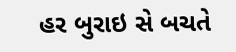હર બુરાઇ સે બચતે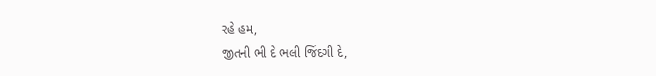રહે હમ,
જીતની ભી દે ભલી જિંદગી દે,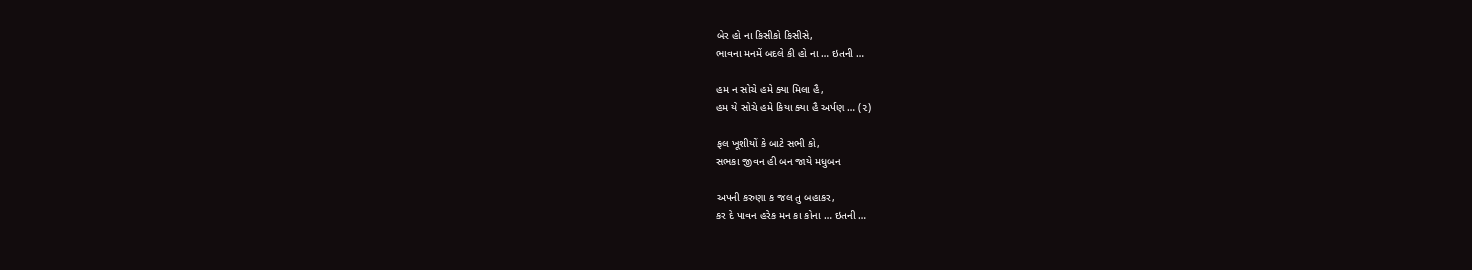બેર હો ના કિસીકો કિસીસે,
ભાવના મનમેં બદલે કી હો ના … ઇતની …

હમ ન સોચે હમે ક્યા મિલા હૈ,
હમ યે સોચે હમે કિયા ક્યા હૈ અર્પણ … (૨)

ફલ ખૂશીયોં કે બાટે સભી કો,
સભકા જીવન હી બન જાયે મધુબન

અપની કરુણા ક જલ તુ બહાકર,
કર દે પાવન હરેક મન કા કોના … ઇતની …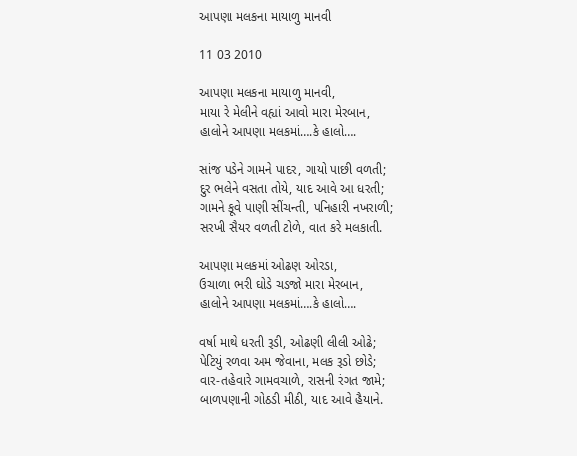આપણા મલકના માયાળુ માનવી

11 03 2010

આપણા મલકના માયાળુ માનવી,
માયા રે મેલીને વહ્યાં આવો મારા મેરબાન,
હાલોને આપણા મલકમાં….કે હાલો….

સાંજ પડેને ગામને પાદર, ગાયો પાછી વળતી;
દુર ભલેને વસતા તોયે, યાદ આવે આ ધરતી;
ગામને કૂવે પાણી સીંચન્તી, પનિહારી નખરાળી;
સરખી સૈયર વળતી ટોળે, વાત કરે મલકાતી.

આપણા મલકમાં ઓઢણ ઓરડા,
ઉચાળા ભરી ઘોડે ચડજો મારા મેરબાન,
હાલોને આપણા મલકમાં….કે હાલો….

વર્ષા માથે ધરતી રૂડી, ઓઢણી લીલી ઓઢે;
પેટિયું રળવા અમ જેવાના, મલક રૂડો છોડે;
વાર-તહેવારે ગામવચાળે, રાસની રંગત જામે;
બાળપણાની ગોઠડી મીઠી, યાદ આવે હૈયાને.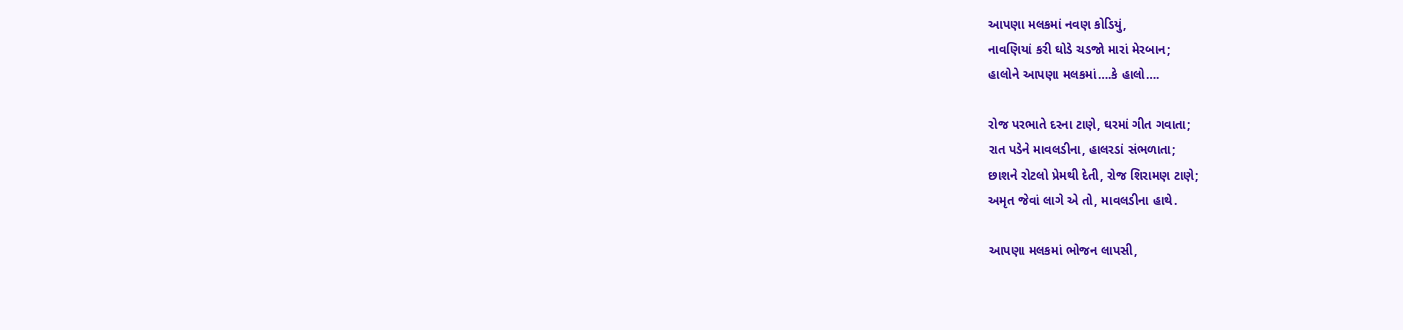આપણા મલકમાં નવણ કોડિયું,
નાવણિયાં કરી ઘોડે ચડજો મારાં મેરબાન;
હાલોને આપણા મલકમાં….કે હાલો….

રોજ પરભાતે દરના ટાણે, ઘરમાં ગીત ગવાતા;
રાત પડેને માવલડીના, હાલરડાં સંભળાતા;
છાશને રોટલો પ્રેમથી દેતી, રોજ શિરામણ ટાણે;
અમૃત જેવાં લાગે એ તો, માવલડીના હાથે.

આપણા મલકમાં ભોજન લાપસી,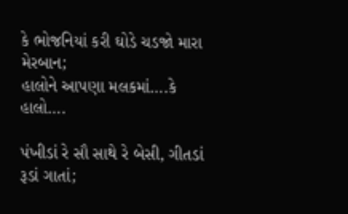કે ભોજનિયાં કરી ઘોડે ચડજો મારા મેરબાન;
હાલોને આપણા મલકમાં….કે હાલો….

પંખીડાં રે સૌ સાથે રે બેસી, ગીતડાં રૂડાં ગાતાં;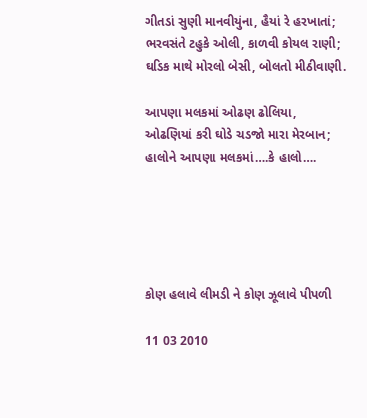ગીતડાં સુણી માનવીયુંના, હૈયાં રે હરખાતાં;
ભરવસંતે ટહુકે ઓલી, કાળવી કોયલ રાણી;
ઘડિક માથે મોરલો બેસી, બોલતો મીઠીવાણી.

આપણા મલકમાં ઓઢણ ઢોલિયા,
ઓઢણિયાં કરી ઘોડે ચડજો મારા મેરબાન;
હાલોને આપણા મલકમાં….કે હાલો….





કોણ હલાવે લીમડી ને કોણ ઝૂલાવે પીપળી

11 03 2010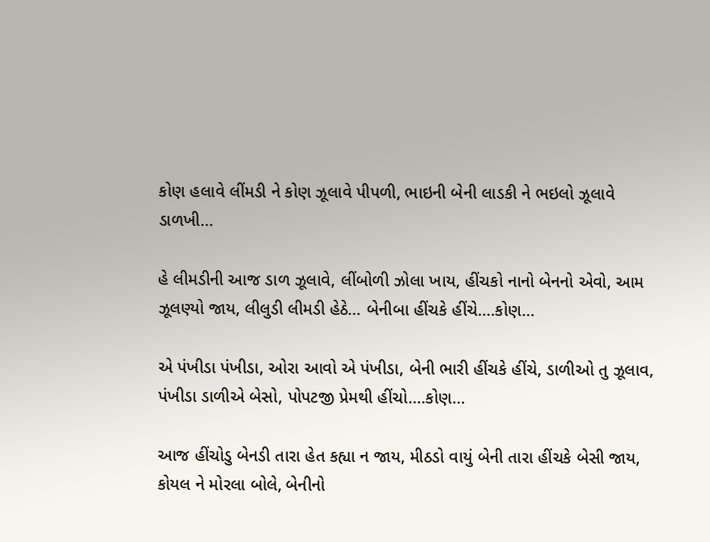કોણ હલાવે લીંમડી ને કોણ ઝૂલાવે પીપળી, ભાઇની બેની લાડકી ને ભઇલો ઝૂલાવે ડાળખી…

હે લીમડીની આજ ડાળ ઝૂલાવે, લીંબોળી ઝોલા ખાય, હીંચકો નાનો બેનનો એવો, આમ ઝૂલણ્યો જાય, લીલુડી લીમડી હેઠે… બેનીબા હીંચકે હીંચે….કોણ…

એ પંખીડા પંખીડા, ઓરા આવો એ પંખીડા, બેની ભારી હીંચકે હીંચે, ડાળીઓ તુ ઝૂલાવ, પંખીડા ડાળીએ બેસો, પોપટજી પ્રેમથી હીંચો….કોણ…

આજ હીંચોડુ બેનડી તારા હેત કહ્યા ન જાય, મીઠડો વાયું બેની તારા હીંચકે બેસી જાય, કોયલ ને મોરલા બોલે, બેનીનો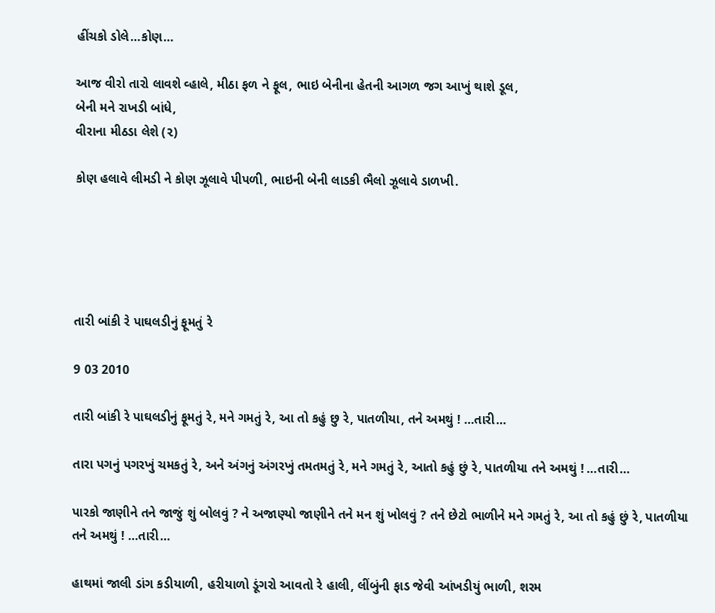હીંચકો ડોલે…કોણ…

આજ વીરો તારો લાવશે વ્હાલે, મીઠા ફળ ને ફૂલ, ભાઇ બેનીના હેતની આગળ જગ આખું થાશે ડૂલ,
બેની મને રાખડી બાંધે,
વીરાના મીઠડા લેશે (૨)

કોણ હલાવે લીમડી ને કોણ ઝૂલાવે પીપળી, ભાઇની બેની લાડકી ભૈલો ઝૂલાવે ડાળખી.





તારી બાંકી રે પાઘલડીનું ફૂમતું રે

9 03 2010

તારી બાંકી રે પાઘલડીનું ફૂમતું રે, મને ગમતું રે, આ તો કહું છુ રે, પાતળીયા, તને અમથું ! …તારી…

તારા પગનું પગરખું ચમકતું રે, અને અંગનું અંગરખું તમતમતું રે, મને ગમતું રે, આતો કહું છું રે, પાતળીયા તને અમથું ! …તારી…

પારકો જાણીને તને જાજું શું બોલવું ? ને અજાણ્યો જાણીને તને મન શું ખોલવું ? તને છેટો ભાળીને મને ગમતું રે, આ તો કહું છું રે, પાતળીયા તને અમથું ! …તારી…

હાથમાં જાલી ડાંગ કડીયાળી, હરીયાળો ડૂંગરો આવતો રે હાલી, લીંબુંની ફાડ જેવી આંખડીયું ભાળી, શરમ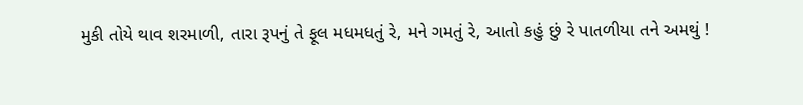મુકી તોયે થાવ શરમાળી, તારા રૂપનું તે ફૂલ મધમધતું રે, મને ગમતું રે, આતો કહું છું રે પાતળીયા તને અમથું !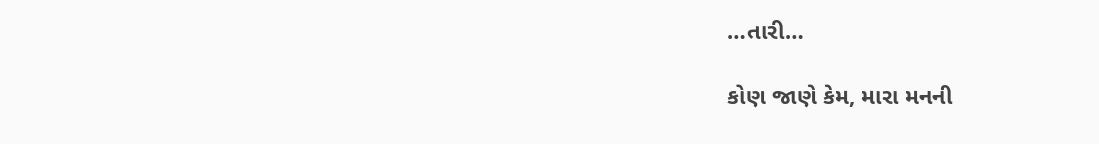…તારી…

કોણ જાણે કેમ, મારા મનની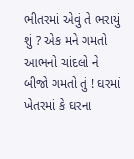ભીતરમાં એવું તે ભરાયું શું ? એક મને ગમતો આભનો ચાંદલો ને બીજો ગમતો તું ! ઘરમાં ખેતરમાં કે ઘરના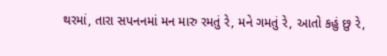થરમાં, તારા સપનનમાં મન મારુ રમતું રે, મને ગમતું રે, આતો કહું છુ રે,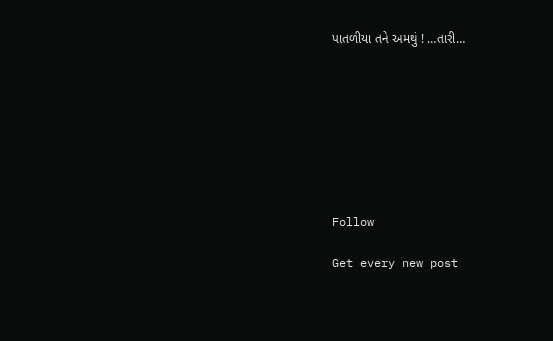પાતળીયા તને અમથું ! …તારી…








Follow

Get every new post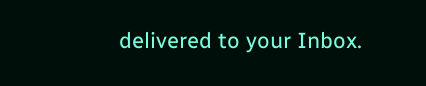delivered to your Inbox.